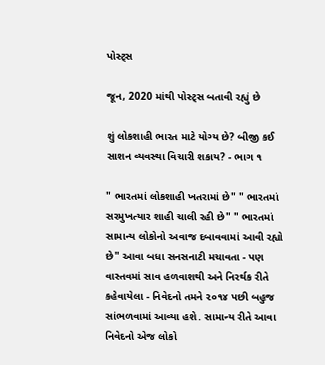પોસ્ટ્સ

જૂન, 2020 માંથી પોસ્ટ્સ બતાવી રહ્યું છે

શું લોકશાહી ભારત માટે યોગ્ય છે? બીજી કઈ સાશન વ્યવસ્થા વિચારી શકાય? - ભાગ ૧

" ભારતમાં લોકશાહી ખતરામાં છે" " ભારતમાં સરમુખત્યાર શાહી ચાલી રહી છે" " ભારતમાં સામાન્ય લોકોનો અવાજ દબાવવામાં આવી રહ્યો છે" આવા બધા સનસનાટી મચાવતા - પણ વાસ્તવમાં સાવ હળવાશથી અને નિરર્થક રીતે કહેવાયેલા - નિવેદનો તમને ૨૦૧૪ પછી બહુજ સાંભળવામાં આવ્યા હશે. સામાન્ય રીતે આવા નિવેદનો એજ લોકો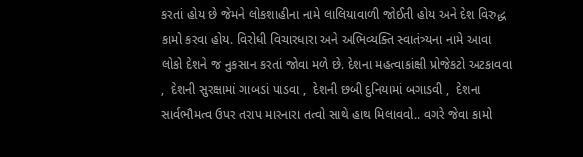કરતાં હોય છે જેમને લોકશાહીના નામે લાલિયાવાળી જોઈતી હોય અને દેશ વિરુદ્ધ કામો કરવા હોય. વિરોધી વિચારધારા અને અભિવ્યક્તિ સ્વાતંત્ર્યના નામે આવા લોકો દેશને જ નુકસાન કરતાં જોવા મળે છે. દેશના મહત્વાકાંક્ષી પ્રોજેકટો અટકાવવા ,  દેશની સુરક્ષામાં ગાબડાં પાડવા ,  દેશની છબી દુનિયામાં બગાડવી ,  દેશના સાર્વભૌમત્વ ઉપર તરાપ મારનારા તત્વો સાથે હાથ મિલાવવો.. વગરે જેવા કામો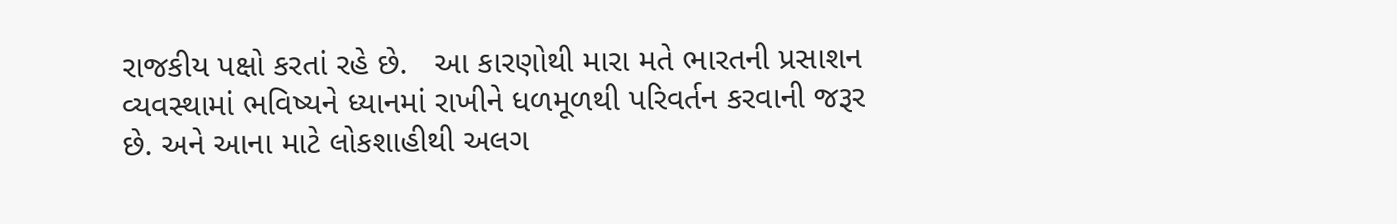રાજકીય પક્ષો કરતાં રહે છે.   આ કારણોથી મારા મતે ભારતની પ્રસાશન વ્યવસ્થામાં ભવિષ્યને ધ્યાનમાં રાખીને ધળમૂળથી પરિવર્તન કરવાની જરૂર છે. અને આના માટે લોકશાહીથી અલગ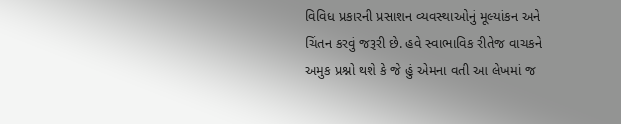વિવિધ પ્રકારની પ્રસાશન વ્યવસ્થાઓનું મૂલ્યાંકન અને ચિંતન કરવું જરૂરી છે. હવે સ્વાભાવિક રીતેજ વાચકને અમુક પ્રશ્નો થશે કે જે હું એમના વતી આ લેખમાં જ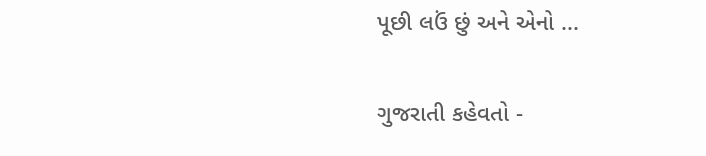પૂછી લઉં છું અને એનો ...

ગુજરાતી કહેવતો -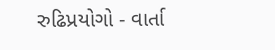રુઢિપ્રયોગો - વાર્તા